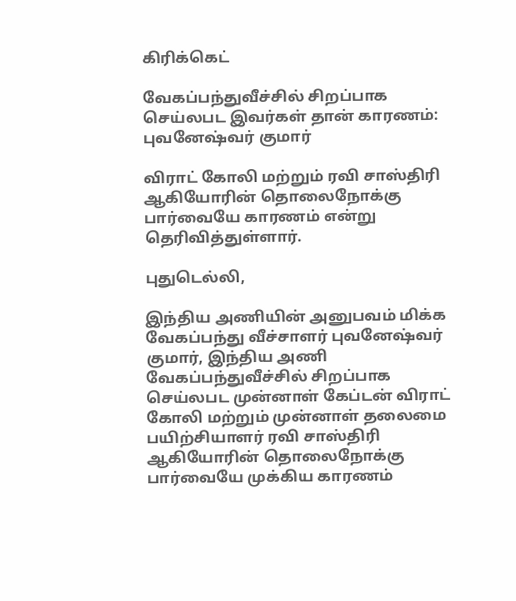கிரிக்கெட்

வேகப்பந்துவீச்சில் சிறப்பாக செய்லபட இவர்கள் தான் காரணம்: புவனேஷ்வர் குமார்

விராட் கோலி மற்றும் ரவி சாஸ்திரி ஆகியோரின் தொலைநோக்கு பார்வையே காரணம் என்று தெரிவித்துள்ளார்.

புதுடெல்லி,

இந்திய அணியின் அனுபவம் மிக்க வேகப்பந்து வீச்சாளர் புவனேஷ்வர் குமார், இந்திய அணி வேகப்பந்துவீச்சில் சிறப்பாக செய்லபட முன்னாள் கேப்டன் விராட் கோலி மற்றும் முன்னாள் தலைமை பயிற்சியாளர் ரவி சாஸ்திரி ஆகியோரின் தொலைநோக்கு பார்வையே முக்கிய காரணம்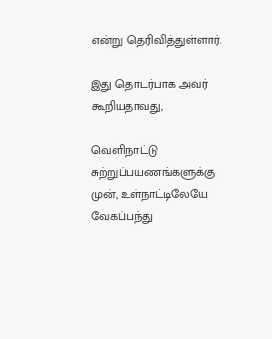என்று தெரிவித்துள்ளார்.

இது தொடர்பாக அவர் கூறியதாவது,

வெளிநாட்டு சுற்றுப்பயணங்களுக்கு முன், உள்நாட்டிலேயே வேகப்பந்து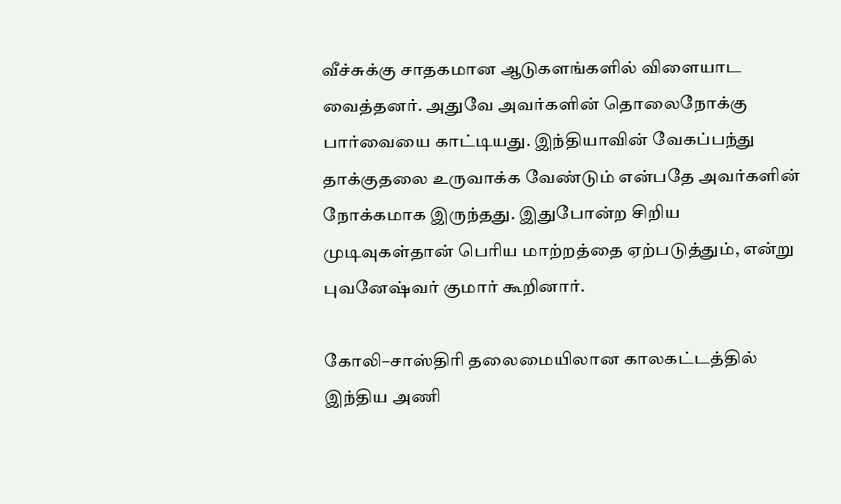வீச்சுக்கு சாதகமான ஆடுகளங்களில் விளையாட வைத்தனர். அதுவே அவர்களின் தொலைநோக்கு பார்வையை காட்டியது. இந்தியாவின் வேகப்பந்து தாக்குதலை உருவாக்க வேண்டும் என்பதே அவர்களின் நோக்கமாக இருந்தது. இதுபோன்ற சிறிய முடிவுகள்தான் பெரிய மாற்றத்தை ஏற்படுத்தும், என்று புவனேஷ்வர் குமார் கூறினார்.

கோலி–சாஸ்திரி தலைமையிலான காலகட்டத்தில் இந்திய அணி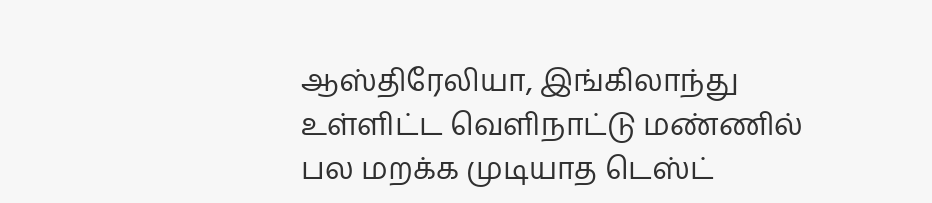ஆஸ்திரேலியா, இங்கிலாந்து உள்ளிட்ட வெளிநாட்டு மண்ணில் பல மறக்க முடியாத டெஸ்ட்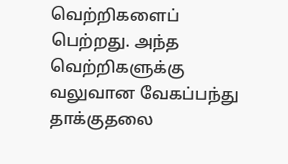வெற்றிகளைப் பெற்றது. அந்த வெற்றிகளுக்கு வலுவான வேகப்பந்து தாக்குதலை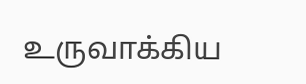உருவாக்கிய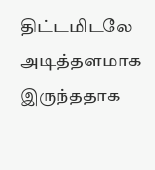திட்டமிடலே அடித்தளமாக இருந்ததாக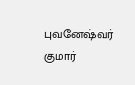புவனேஷ்வர் குமார்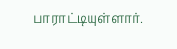பாராட்டியுள்ளார்.